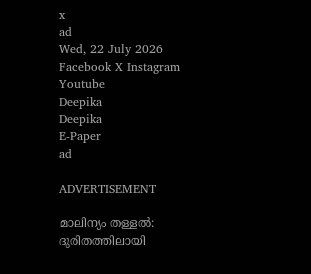x
ad
Wed, 22 July 2026
Facebook X Instagram Youtube
Deepika
Deepika
E-Paper
ad

ADVERTISEMENT

മാലിന്യം തള്ളൽ: ദുരിതത്തിലായി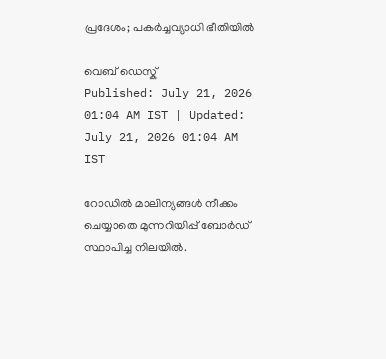പ്രദേശം; പകർച്ചവ്യാധി ഭീതിയിൽ

വെബ് ഡെസ്ക്
Published: July 21, 2026 01:04 AM IST | Updated: July 21, 2026 01:04 AM IST

റോഡിൽ മാലിന്യങ്ങൾ നീക്കം ചെയ്യാതെ മുന്നറിയിപ്പ് ബോർഡ് സ്ഥാപിച്ച നിലയിൽ.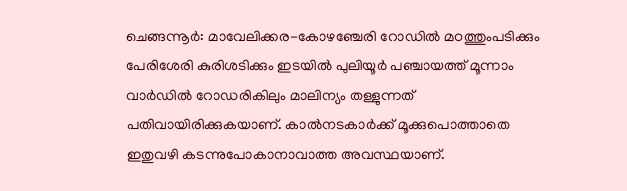ചെങ്ങന്നൂർ: മാവേലിക്കര-കോഴഞ്ചേരി റോഡിൽ മഠത്തുംപടിക്കും പേരിശേരി കുരിശടിക്കും ഇടയിൽ പുലിയൂർ പഞ്ചായത്ത് മൂന്നാം വാർഡിൽ റോഡരികിലും മാലിന്യം തള്ളുന്നത് പതിവായിരിക്കുകയാണ്. കാൽനടകാർക്ക് മൂക്കുപൊത്താതെ ഇതുവഴി കടന്നുപോകാനാവാത്ത അവസ്ഥയാണ്.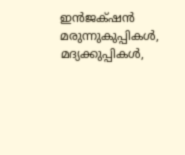ഇൻജക്‌ഷൻ മരുന്നുകുപ്പികൾ, മദ്യക്കുപ്പികൾ,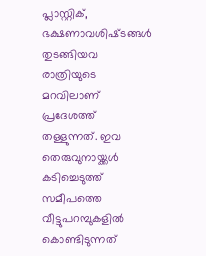പ്ലാസ്റ്റിക്, ഭക്ഷണാവശിഷ്‌ടങ്ങൾ തുടങ്ങിയവ രാത്രിയുടെ മറവിലാണ് പ്രദേശത്ത് തള്ളുന്നത്. ഇവ തെരുവുനായ്ക്കൾ കടിച്ചെടുത്ത് സമീപത്തെ വീട്ടുപറമ്പുകളിൽ കൊണ്ടിടുന്നത്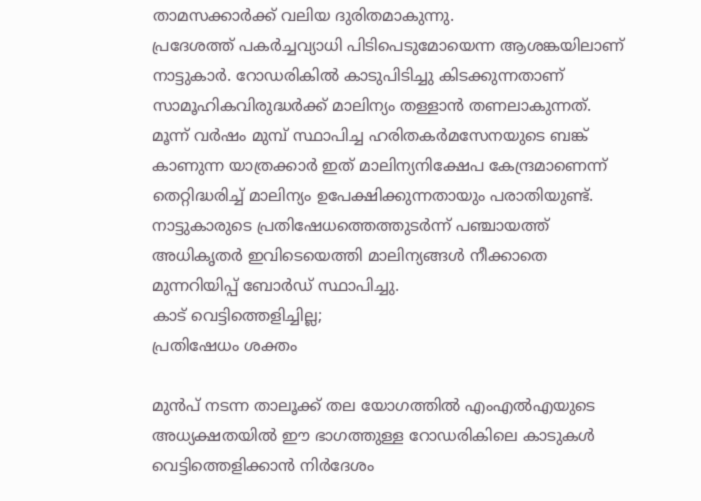താമസക്കാർക്ക് വലിയ ദുരിതമാകുന്നു.
പ്രദേശത്ത് പകർച്ചവ്യാധി പിടിപെടുമോയെന്ന ആശങ്കയിലാണ് നാട്ടുകാർ. റോഡരികിൽ കാടുപിടിച്ചു കിടക്കുന്നതാണ് സാമൂഹികവിരുദ്ധർക്ക് മാലിന്യം തള്ളാൻ തണലാകുന്നത്. മൂന്ന് വർഷം മുമ്പ് സ്ഥാപിച്ച ഹരിതകർമസേനയുടെ ബങ്ക് കാണുന്ന യാത്രക്കാർ ഇത് മാലിന്യനിക്ഷേപ കേന്ദ്രമാണെന്ന് തെറ്റിദ്ധരിച്ച് മാലിന്യം ഉപേക്ഷിക്കുന്നതായും പരാതിയുണ്ട്. നാട്ടുകാരുടെ പ്രതിഷേധത്തെത്തുടർന്ന് പഞ്ചായത്ത് അധികൃതർ ഇവിടെയെത്തി മാലിന്യങ്ങൾ നീക്കാതെ മുന്നറിയിപ്പ് ബോർഡ് സ്ഥാപിച്ചു.
കാട് വെട്ടിത്തെളിച്ചില്ല;
പ്രതിഷേധം ശക്തം

മുൻപ് നടന്ന താലൂക്ക് തല യോഗത്തിൽ എംഎൽഎയുടെ അധ്യക്ഷതയിൽ ഈ ഭാഗത്തുള്ള റോഡരികിലെ കാടുകൾ വെട്ടിത്തെളിക്കാൻ നിർദേശം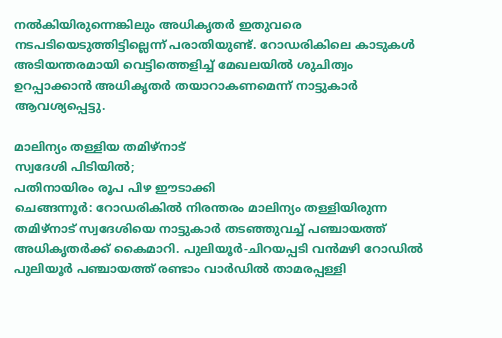നൽകിയിരുന്നെങ്കിലും അധികൃതർ ഇതുവരെ നടപടിയെടുത്തിട്ടില്ലെന്ന് പരാതിയുണ്ട്. റോഡരികിലെ കാടുകൾ അടിയന്തരമായി വെട്ടിത്തെളിച്ച് മേഖലയിൽ ശുചിത്വം ഉറപ്പാക്കാൻ അധികൃതർ തയാറാകണമെന്ന് നാട്ടുകാർ ആവശ്യപ്പെട്ടു.

മാലിന്യം തള്ളിയ തമിഴ്‌നാട്
സ്വദേശി പിടിയിൽ;
പതിനായിരം രൂപ പിഴ ഈടാക്കി
ചെങ്ങന്നൂർ: റോഡരികിൽ നിരന്തരം മാലിന്യം തള്ളിയിരുന്ന തമിഴ്‌നാട് സ്വദേശിയെ നാട്ടുകാർ തടഞ്ഞുവച്ച് പഞ്ചായത്ത് അധികൃതർക്ക് കൈമാറി. പുലിയൂർ-ചിറയപ്പടി വൻമഴി റോഡിൽ പുലിയൂർ പഞ്ചായത്ത് രണ്ടാം വാർഡിൽ താമരപ്പള്ളി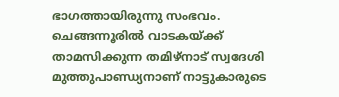ഭാഗത്തായിരുന്നു സംഭവം. ചെങ്ങന്നൂരിൽ വാടകയ്ക്ക് താമസിക്കുന്ന തമിഴ്‌നാട് സ്വദേശി മുത്തുപാണ്ഡ്യനാണ് നാട്ടുകാരുടെ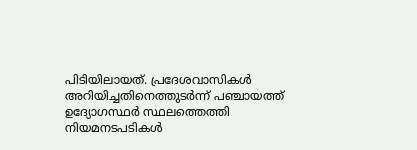പിടിയിലായത്. പ്രദേശവാസികൾ അറിയിച്ചതിനെത്തുടർന്ന് പഞ്ചായത്ത് ഉദ്യോഗസ്ഥർ സ്ഥലത്തെത്തി നിയമനടപടികൾ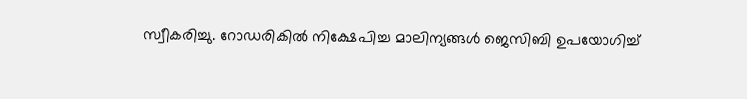സ്വീകരിച്ചു. റോഡരികിൽ നിക്ഷേപിച്ച മാലിന്യങ്ങൾ ജെസിബി ഉപയോഗിച്ച്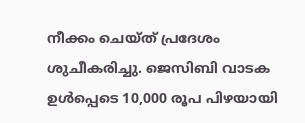നീക്കം ചെയ്ത് പ്രദേശം ശുചീകരിച്ചു. ജെസിബി വാടക ഉൾപ്പെടെ 10,000 രൂപ പിഴയായി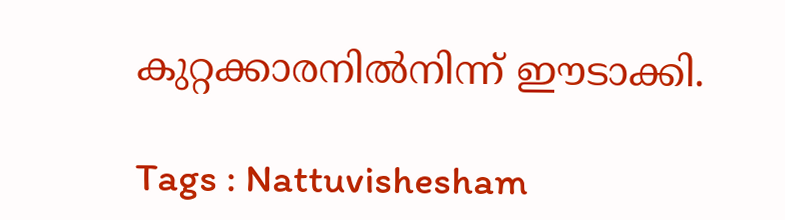കുറ്റക്കാരനിൽനിന്ന് ഈടാക്കി.

Tags : Nattuvishesham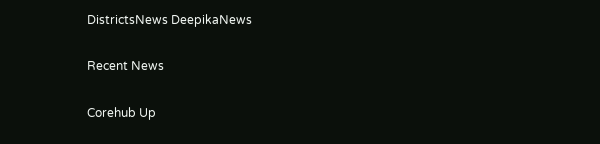DistrictsNews DeepikaNews

Recent News

Corehub Up